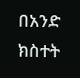በአንድ ክስተት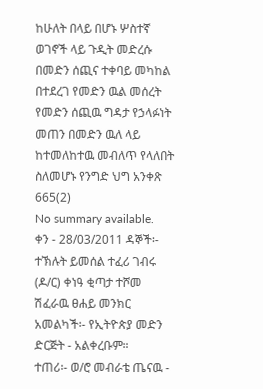ከሁለት በላይ በሆኑ ሦስተኛ ወገኖች ላይ ጉዲት መድረሱ በመድን ሰጪና ተቀባይ መካከል በተደረገ የመድን ዉል መሰረት የመድን ሰጪዉ ግዳታ የኃላፉነት መጠን በመድን ዉለ ላይ ከተመለከተዉ መብለጥ የላለበት ስለመሆኑ የንግድ ህግ አንቀጽ 665(2)
No summary available.
ቀን - 28/03/2011 ዳኞች፡- ተኽሉት ይመሰል ተፈሪ ገብሩ (ዶ/ር) ቀነዓ ቂጣታ ተሾመ ሽፈራዉ ፀሐይ መንክር አመልካች፡- የኢትዮጵያ መድን ድርጅት - አልቀረቡም።
ተጠሪ፡- ወ/ሮ መብራቴ ጤናዉ -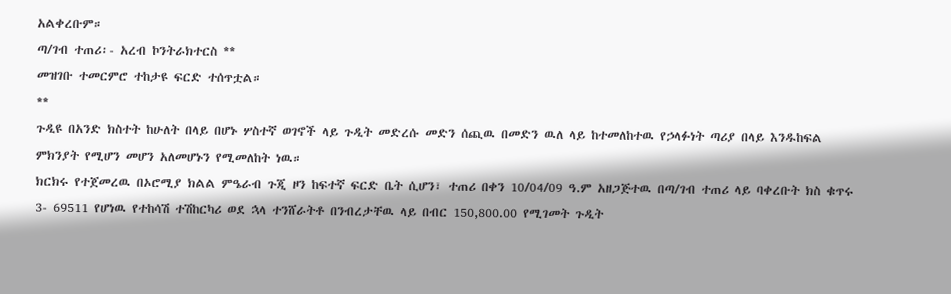አልቀረቡም።
ጣ/ገብ ተጠሪ፡- አረብ ኮንትራክተርስ **
መዝገቡ ተመርምሮ ተከታዩ ፍርድ ተሰጥቷል።
**
ጉዲዩ በአንድ ክስተት ከሁለት በላይ በሆኑ ሦስተኛ ወገኖች ላይ ጉዲት መድረሱ መድን ሰጪዉ በመድን ዉለ ላይ ከተመለከተዉ የኃላፉነት ጣሪያ በላይ እንዱከፍል ምክንያት የሚሆን መሆን አለመሆኑን የሚመለከት ነዉ።
ክርክሩ የተጀመረዉ በኦሮሚያ ክልል ምዔራብ ጉጂ ዞን ከፍተኛ ፍርድ ቤት ሲሆን፣ ተጠሪ በቀን 10/04/09 ዓ.ም አዘጋጅተዉ በጣ/ገብ ተጠሪ ላይ ባቀረቡት ክስ ቁጥሩ 3- 69511 የሆነዉ የተከሳሽ ተሽከርካሪ ወደ ኋላ ተንሸራትቶ በንብረታቸዉ ላይ በብር 150,800.00 የሚገመት ጉዲት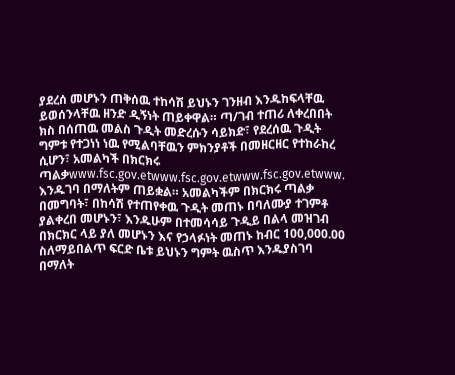ያደረሰ መሆኑን ጠቅሰዉ ተከሳሽ ይህኑን ገንዘብ እንዱከፍላቸዉ ይወሰንላቸዉ ዘንድ ዲኝነት ጠይቀዋል። ጣ/ገብ ተጠሪ ለቀረበበት ክስ በሰጠዉ መልስ ጉዲት መድረሱን ሳይክድ፣ የደረሰዉ ጉዲት ግምቱ የተጋነነ ነዉ የሚልባቸዉን ምክንያቶች በመዘርዘር የተከራከረ ሲሆን፣ አመልካች በክርክሩ ጣልቃwww.fsc.gov.etwww.fsc.gov.etwww.fsc.gov.etwww.
እንዱገባ በማለትም ጠይቋል። አመልካችም በክርክሩ ጣልቃ በመግባት፣ በከሳሽ የተጠየቀዉ ጉዲት መጠኑ በባለሙያ ተገምቶ ያልቀረበ መሆኑን፣ እንዱሁም በተመሳሳይ ጉዲይ በልላ መዝገብ በክርክር ላይ ያለ መሆኑን እና የኃላፉነት መጠኑ ከብር 100,000.00 ስለማይበልጥ ፍርድ ቤቱ ይህኑን ግምት ዉስጥ እንዱያስገባ በማለት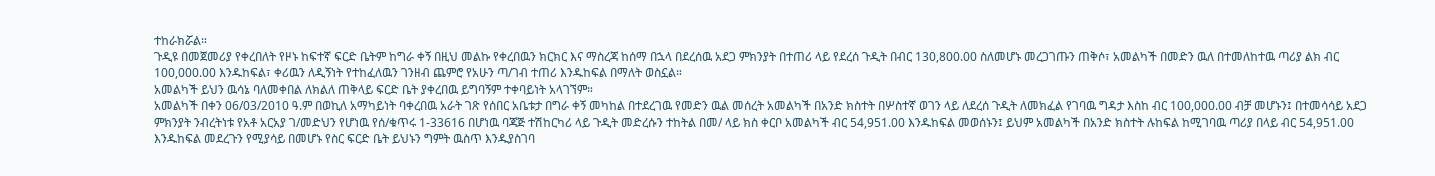ተከራክሯል።
ጉዲዩ በመጀመሪያ የቀረበለት የዞኑ ከፍተኛ ፍርድ ቤትም ከግራ ቀኝ በዚህ መልኩ የቀረበዉን ክርክር እና ማስረጃ ከሰማ በኋላ በደረሰዉ አደጋ ምክንያት በተጠሪ ላይ የደረሰ ጉዲት በብር 130,800.00 ስለመሆኑ መረጋገጡን ጠቅሶ፣ አመልካች በመድን ዉለ በተመለከተዉ ጣሪያ ልክ ብር 100,000.00 እንዱከፍል፣ ቀሪዉን ለዲኝነት የተከፈለዉን ገንዘብ ጨምሮ የአሁን ጣ/ገብ ተጠሪ እንዱከፍል በማለት ወስኗል።
አመልካች ይህን ዉሳኔ ባለመቀበል ለክልለ ጠቅላይ ፍርድ ቤት ያቀረበዉ ይግባኝም ተቀባይነት አላገኘም።
አመልካች በቀን 06/03/2010 ዓ.ም በወኪለ አማካይነት ባቀረበዉ አራት ገጽ የሰበር አቤቱታ በግራ ቀኝ መካከል በተደረገዉ የመድን ዉል መሰረት አመልካች በአንድ ክስተት በሦስተኛ ወገን ላይ ለደረሰ ጉዲት ለመክፈል የገባዉ ግዳታ እስከ ብር 100,000.00 ብቻ መሆኑን፤ በተመሳሳይ አደጋ ምክንያት ንብረትነቱ የአቶ አርአያ ገ/መድህን የሆነዉ የሰ/ቁጥሩ 1-33616 በሆነዉ ባጃጅ ተሽከርካሪ ላይ ጉዲት መድረሱን ተከትል በመ/ ላይ ክስ ቀርቦ አመልካች ብር 54,951.00 እንዱከፍል መወሰኑን፤ ይህም አመልካች በአንድ ክስተት ሉከፍል ከሚገባዉ ጣሪያ በላይ ብር 54,951.00 እንዱከፍል መደረጉን የሚያሳይ በመሆኑ የስር ፍርድ ቤት ይህኑን ግምት ዉስጥ እንዱያስገባ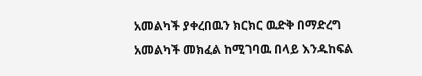አመልካች ያቀረበዉን ክርክር ዉድቅ በማድረግ አመልካች መክፈል ከሚገባዉ በላይ እንዱከፍል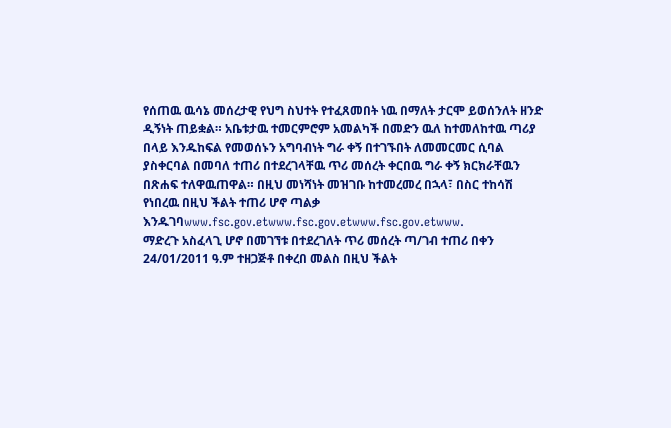የሰጠዉ ዉሳኔ መሰረታዊ የህግ ስህተት የተፈጸመበት ነዉ በማለት ታርሞ ይወሰንለት ዘንድ ዲኝነት ጠይቋል። አቤቱታዉ ተመርምሮም አመልካች በመድን ዉለ ከተመለከተዉ ጣሪያ በላይ እንዱከፍል የመወሰኑን አግባብነት ግራ ቀኝ በተገኙበት ለመመርመር ሲባል ያስቀርባል በመባለ ተጠሪ በተደረገላቸዉ ጥሪ መሰረት ቀርበዉ ግራ ቀኝ ክርክራቸዉን በጽሐፍ ተለዋዉጠዋል። በዚህ መነሻነት መዝገቡ ከተመረመረ በኋላ፣ በስር ተከሳሽ የነበረዉ በዚህ ችልት ተጠሪ ሆኖ ጣልቃ እንዱገባwww.fsc.gov.etwww.fsc.gov.etwww.fsc.gov.etwww.
ማድረጉ አስፈላጊ ሆኖ በመገኘቱ በተደረገለት ጥሪ መሰረት ጣ/ገብ ተጠሪ በቀን 24/01/2011 ዓ.ም ተዘጋጅቶ በቀረበ መልስ በዚህ ችልት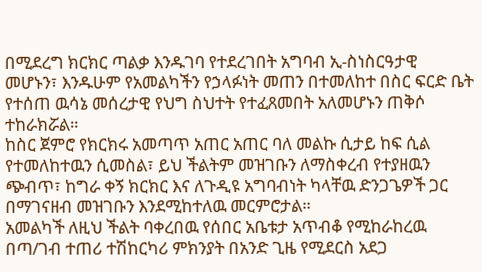በሚደረግ ክርክር ጣልቃ እንዱገባ የተደረገበት አግባብ ኢ-ስነስርዓታዊ መሆኑን፣ እንዱሁም የአመልካችን የኃላፉነት መጠን በተመለከተ በስር ፍርድ ቤት የተሰጠ ዉሳኔ መሰረታዊ የህግ ስህተት የተፈጸመበት አለመሆኑን ጠቅሶ ተከራክሯል።
ከስር ጀምሮ የክርክሩ አመጣጥ አጠር አጠር ባለ መልኩ ሲታይ ከፍ ሲል የተመለከተዉን ሲመስል፣ ይህ ችልትም መዝገቡን ለማስቀረብ የተያዘዉን ጭብጥ፣ ከግራ ቀኝ ክርክር እና ለጉዲዩ አግባብነት ካላቸዉ ድንጋጌዎች ጋር በማገናዘብ መዝገቡን እንደሚከተለዉ መርምሮታል።
አመልካች ለዚህ ችልት ባቀረበዉ የሰበር አቤቱታ አጥብቆ የሚከራከረዉ በጣ/ገብ ተጠሪ ተሽከርካሪ ምክንያት በአንድ ጊዜ የሚደርስ አደጋ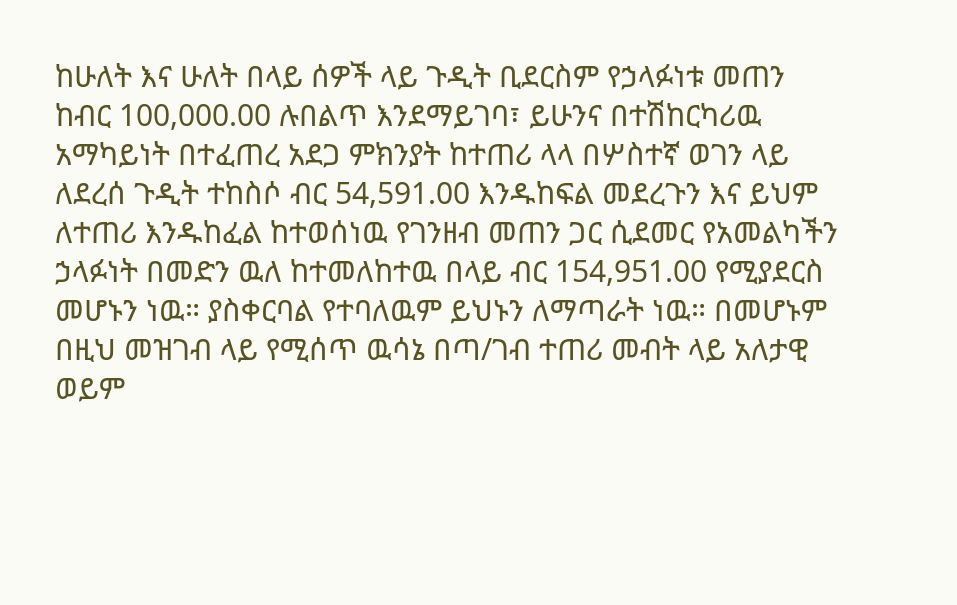ከሁለት እና ሁለት በላይ ሰዎች ላይ ጉዲት ቢደርስም የኃላፉነቱ መጠን ከብር 100,000.00 ሉበልጥ እንደማይገባ፣ ይሁንና በተሽከርካሪዉ አማካይነት በተፈጠረ አደጋ ምክንያት ከተጠሪ ላላ በሦስተኛ ወገን ላይ ለደረሰ ጉዲት ተከስሶ ብር 54,591.00 እንዱከፍል መደረጉን እና ይህም ለተጠሪ እንዱከፈል ከተወሰነዉ የገንዘብ መጠን ጋር ሲደመር የአመልካችን ኃላፉነት በመድን ዉለ ከተመለከተዉ በላይ ብር 154,951.00 የሚያደርስ መሆኑን ነዉ። ያስቀርባል የተባለዉም ይህኑን ለማጣራት ነዉ። በመሆኑም በዚህ መዝገብ ላይ የሚሰጥ ዉሳኔ በጣ/ገብ ተጠሪ መብት ላይ አለታዊ ወይም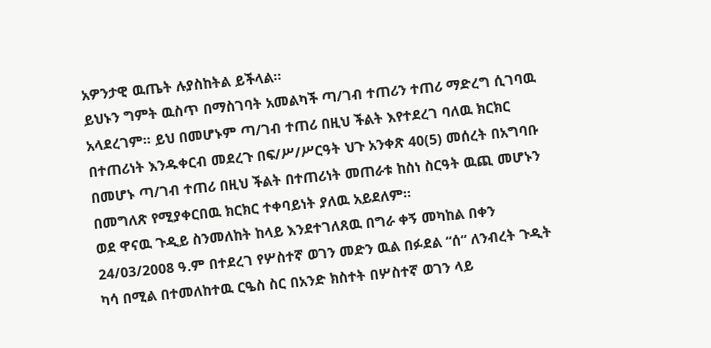አዎንታዊ ዉጤት ሉያስከትል ይችላል።
ይህኑን ግምት ዉስጥ በማስገባት አመልካች ጣ/ገብ ተጠሪን ተጠሪ ማድረግ ሲገባዉ አላደረገም። ይህ በመሆኑም ጣ/ገብ ተጠሪ በዚህ ችልት እየተደረገ ባለዉ ክርክር በተጠሪነት እንዱቀርብ መደረጉ በፍ/ሥ/ሥርዓት ህጉ አንቀጽ 40(5) መሰረት በአግባቡ በመሆኑ ጣ/ገብ ተጠሪ በዚህ ችልት በተጠሪነት መጠራቱ ከስነ ስርዓት ዉጪ መሆኑን በመግለጽ የሚያቀርበዉ ክርክር ተቀባይነት ያለዉ አይደለም።
ወደ ዋናዉ ጉዲይ ስንመለከት ከላይ እንደተገለጸዉ በግራ ቀኝ መካከል በቀን 24/03/2008 ዓ.ም በተደረገ የሦስተኛ ወገን መድን ዉል በፉደል “ሰ“ ለንብረት ጉዲት ካሳ በሚል በተመለከተዉ ርዔስ ስር በአንድ ክስተት በሦስተኛ ወገን ላይ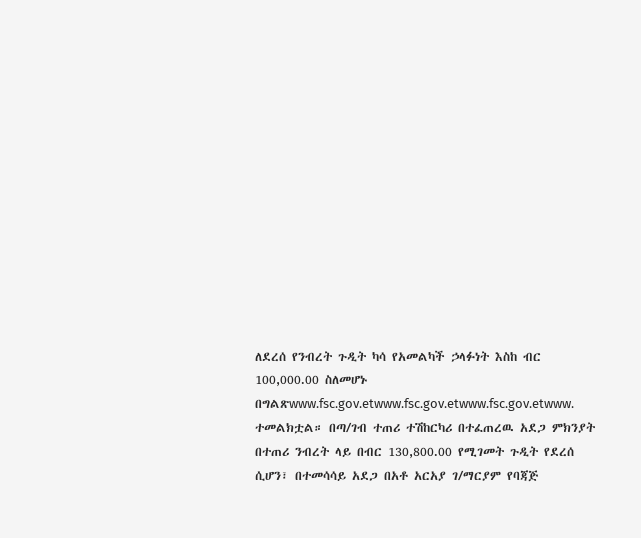ለደረሰ የንብረት ጉዲት ካሳ የአመልካች ኃላፉነት እስከ ብር 100,000.00 ስለመሆኑ በግልጽwww.fsc.gov.etwww.fsc.gov.etwww.fsc.gov.etwww.
ተመልክቷል። በጣ/ገብ ተጠሪ ተሽከርካሪ በተፈጠረዉ አደጋ ምክንያት በተጠሪ ንብረት ላይ በብር 130,800.00 የሚገመት ጉዲት የደረሰ ሲሆን፣ በተመሳሳይ አደጋ በአቶ አርአያ ገ/ማርያም የባጃጅ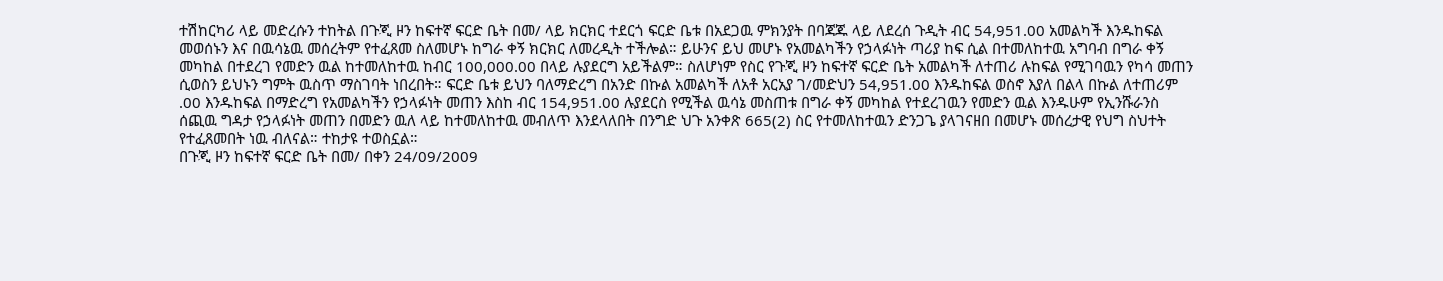ተሽከርካሪ ላይ መድረሱን ተከትል በጉጂ ዞን ከፍተኛ ፍርድ ቤት በመ/ ላይ ክርክር ተደርጎ ፍርድ ቤቱ በአደጋዉ ምክንያት በባጃጁ ላይ ለደረሰ ጉዲት ብር 54,951.00 አመልካች እንዱከፍል መወሰኑን እና በዉሳኔዉ መሰረትም የተፈጸመ ስለመሆኑ ከግራ ቀኝ ክርክር ለመረዲት ተችሎል። ይሁንና ይህ መሆኑ የአመልካችን የኃላፉነት ጣሪያ ከፍ ሲል በተመለከተዉ አግባብ በግራ ቀኝ መካከል በተደረገ የመድን ዉል ከተመለከተዉ ከብር 100,000.00 በላይ ሉያደርግ አይችልም። ስለሆነም የስር የጉጂ ዞን ከፍተኛ ፍርድ ቤት አመልካች ለተጠሪ ሉከፍል የሚገባዉን የካሳ መጠን ሲወስን ይህኑን ግምት ዉስጥ ማስገባት ነበረበት። ፍርድ ቤቱ ይህን ባለማድረግ በአንድ በኩል አመልካች ለአቶ አርአያ ገ/መድህን 54,951.00 እንዱከፍል ወስኖ እያለ በልላ በኩል ለተጠሪም .00 እንዱከፍል በማድረግ የአመልካችን የኃላፉነት መጠን እስከ ብር 154,951.00 ሉያደርስ የሚችል ዉሳኔ መስጠቱ በግራ ቀኝ መካከል የተደረገዉን የመድን ዉል እንዱሁም የኢንሹራንስ ሰጪዉ ግዳታ የኃላፉነት መጠን በመድን ዉለ ላይ ከተመለከተዉ መብለጥ እንደላለበት በንግድ ህጉ አንቀጽ 665(2) ስር የተመለከተዉን ድንጋጌ ያላገናዘበ በመሆኑ መሰረታዊ የህግ ስህተት የተፈጸመበት ነዉ ብለናል። ተከታዩ ተወስኗል።
በጉጂ ዞን ከፍተኛ ፍርድ ቤት በመ/ በቀን 24/09/2009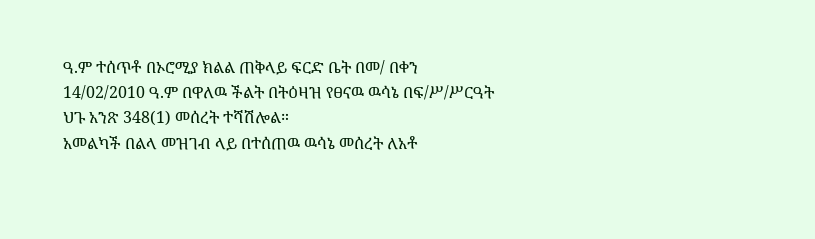ዓ.ም ተሰጥቶ በኦሮሚያ ክልል ጠቅላይ ፍርድ ቤት በመ/ በቀን 14/02/2010 ዓ.ም በዋለዉ ችልት በትዕዛዝ የፀናዉ ዉሳኔ በፍ/ሥ/ሥርዓት ህጉ አንጽ 348(1) መሰረት ተሻሽሎል።
አመልካች በልላ መዝገብ ላይ በተሰጠዉ ዉሳኔ መሰረት ለአቶ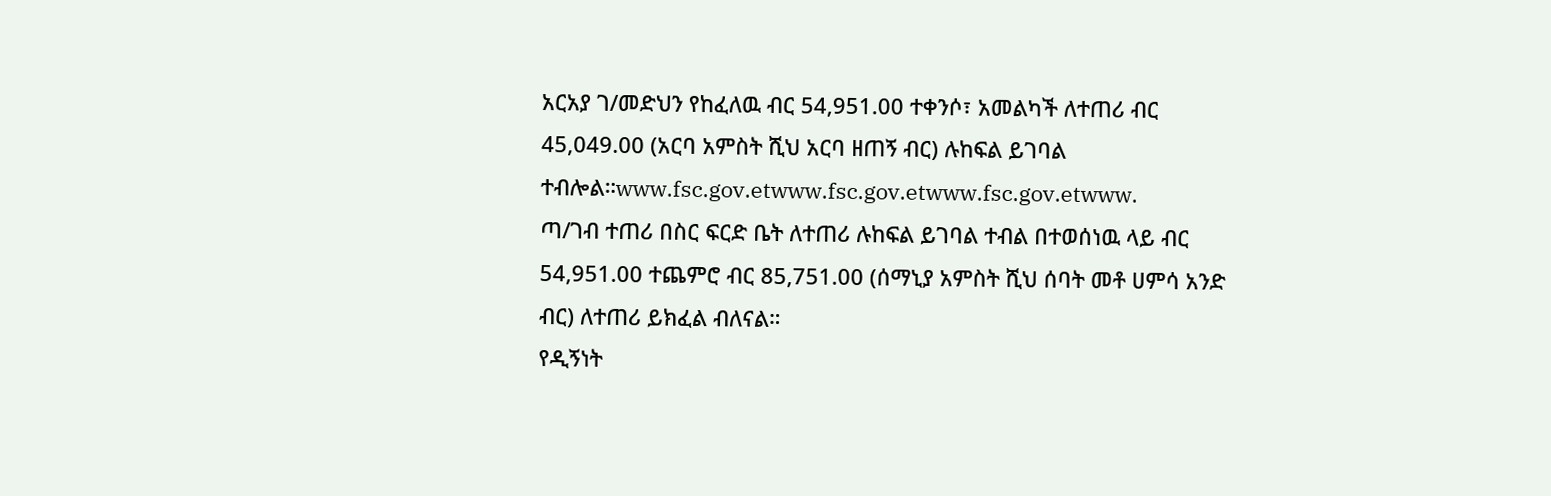አርአያ ገ/መድህን የከፈለዉ ብር 54,951.00 ተቀንሶ፣ አመልካች ለተጠሪ ብር 45,049.00 (አርባ አምስት ሺህ አርባ ዘጠኝ ብር) ሉከፍል ይገባል ተብሎል።www.fsc.gov.etwww.fsc.gov.etwww.fsc.gov.etwww.
ጣ/ገብ ተጠሪ በስር ፍርድ ቤት ለተጠሪ ሉከፍል ይገባል ተብል በተወሰነዉ ላይ ብር 54,951.00 ተጨምሮ ብር 85,751.00 (ሰማኒያ አምስት ሺህ ሰባት መቶ ሀምሳ አንድ ብር) ለተጠሪ ይክፈል ብለናል።
የዲኝነት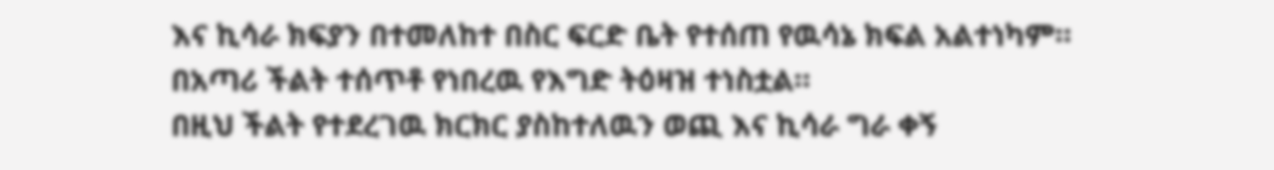እና ኪሳራ ክፍያን በተመለከተ በስር ፍርድ ቤት የተሰጠ የዉሳኔ ክፍል አልተነካም።
በአጣሪ ችልት ተሰጥቶ የነበረዉ የእግድ ትዕዛዝ ተነስቷል።
በዚህ ችልት የተደረገዉ ክርክር ያስከተለዉን ወጪ እና ኪሳራ ግራ ቀኝ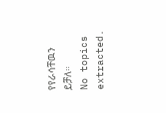የየራሳቸዉን ይቻለ።
No topics extracted.